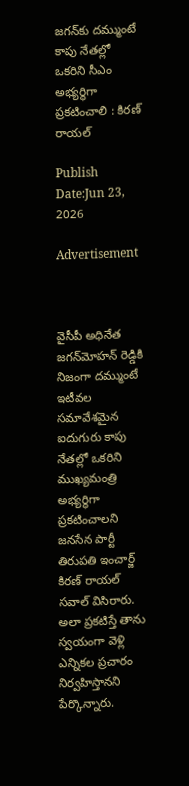జగన్‌కు దమ్ముంటే కాపు నేతల్లో ఒకరిని సీఎం అభ్యర్థిగా ప్రకటించాలి : కిరణ్ రాయల్

Publish Date:Jun 23, 2026

Advertisement



వైసీపీ అధినేత జగన్‌మోహన్ రెడ్డికి నిజంగా దమ్ముంటే ఇటీవల సమావేశమైన ఐదుగురు కాపు నేతల్లో ఒకరిని ముఖ్యమంత్రి అభ్యర్థిగా ప్రకటించాలని జనసేన పార్టీ తిరుపతి ఇంచార్జ్ కిరణ్ రాయల్ సవాల్ విసిరారు. అలా ప్రకటిస్తే తాను స్వయంగా వెళ్లి ఎన్నికల ప్రచారం నిర్వహిస్తానని పేర్కొన్నారు.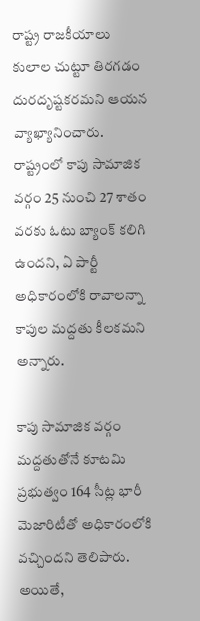రాష్ట్ర రాజకీయాలు కులాల చుట్టూ తిరగడం దురదృష్టకరమని ఆయన వ్యాఖ్యానించారు. రాష్ట్రంలో కాపు సామాజిక వర్గం 25 నుంచి 27 శాతం వరకు ఓటు బ్యాంక్ కలిగి ఉందని, ఏ పార్టీ అధికారంలోకి రావాలన్నా కాపుల మద్దతు కీలకమని అన్నారు.

కాపు సామాజిక వర్గం మద్దతుతోనే కూటమి ప్రభుత్వం 164 సీట్ల భారీ మెజారిటీతో అధికారంలోకి వచ్చిందని తెలిపారు. అయితే,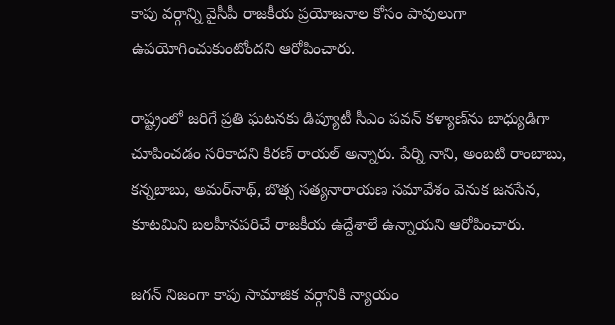కాపు వర్గాన్ని వైసీపీ రాజకీయ ప్రయోజనాల కోసం పావులుగా ఉపయోగించుకుంటోందని ఆరోపించారు.

రాష్ట్రంలో జరిగే ప్రతి ఘటనకు డిప్యూటీ సీఎం పవన్ కళ్యాణ్‌ను బాధ్యుడిగా చూపించడం సరికాదని కిరణ్ రాయల్ అన్నారు. పేర్ని నాని, అంబటి రాంబాబు, కన్నబాబు, అమర్‌నాథ్, బొత్స సత్యనారాయణ సమావేశం వెనుక జనసేన, కూటమిని బలహీనపరిచే రాజకీయ ఉద్దేశాలే ఉన్నాయని ఆరోపించారు.

జగన్ నిజంగా కాపు సామాజిక వర్గానికి న్యాయం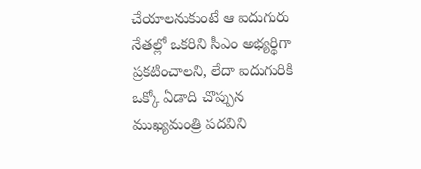చేయాలనుకుంటే ఆ ఐదుగురు నేతల్లో ఒకరిని సీఎం అభ్యర్థిగా ప్రకటించాలని, లేదా ఐదుగురికి ఒక్కో ఏడాది చొప్పున ముఖ్యమంత్రి పదవిని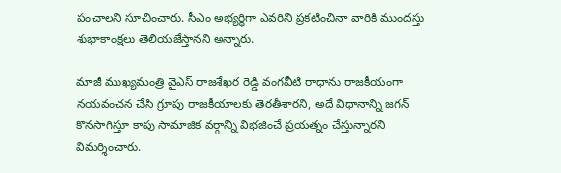పంచాలని సూచించారు. సీఎం అభ్యర్థిగా ఎవరిని ప్రకటించినా వారికి ముందస్తు శుభాకాంక్షలు తెలియజేస్తానని అన్నారు.

మాజీ ముఖ్యమంత్రి వైఎస్ రాజశేఖర రెడ్డి వంగవీటి రాధాను రాజకీయంగా నయవంచన చేసి గ్రూపు రాజకీయాలకు తెరతీశారని, అదే విధానాన్ని జగన్ కొనసాగిస్తూ కాపు సామాజిక వర్గాన్ని విభజించే ప్రయత్నం చేస్తున్నారని విమర్శించారు.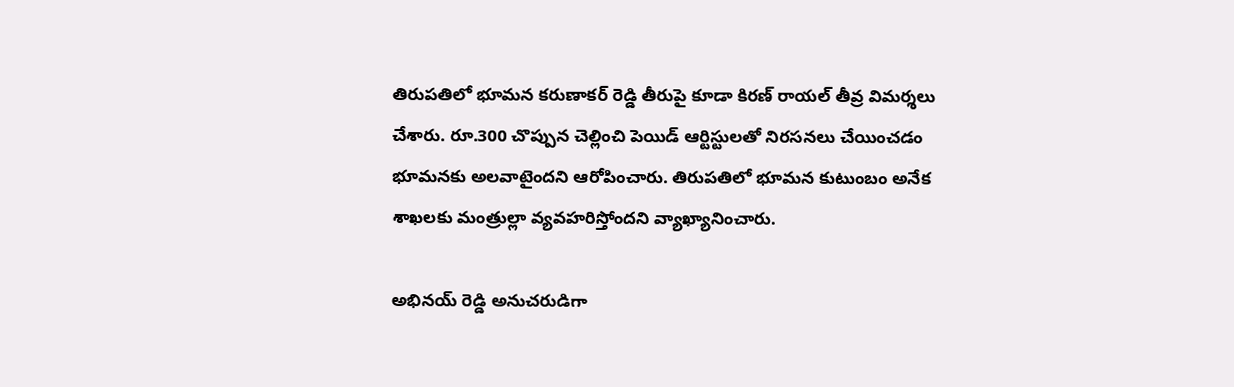తిరుపతిలో భూమన కరుణాకర్ రెడ్డి తీరుపై కూడా కిరణ్ రాయల్ తీవ్ర విమర్శలు చేశారు. రూ.300 చొప్పున చెల్లించి పెయిడ్ ఆర్టిస్టులతో నిరసనలు చేయించడం భూమనకు అలవాటైందని ఆరోపించారు. తిరుపతిలో భూమన కుటుంబం అనేక శాఖలకు మంత్రుల్లా వ్యవహరిస్తోందని వ్యాఖ్యానించారు.

అభినయ్ రెడ్డి అనుచరుడిగా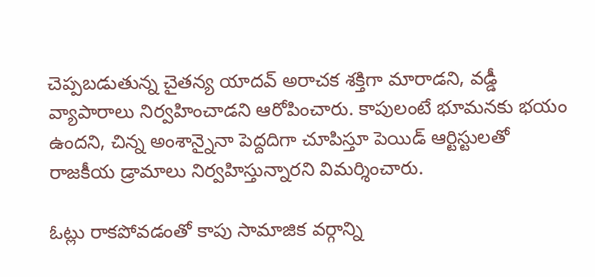చెప్పబడుతున్న చైతన్య యాదవ్ అరాచక శక్తిగా మారాడని, వడ్డీ వ్యాపారాలు నిర్వహించాడని ఆరోపించారు. కాపులంటే భూమనకు భయం ఉందని, చిన్న అంశాన్నైనా పెద్దదిగా చూపిస్తూ పెయిడ్ ఆర్టిస్టులతో రాజకీయ డ్రామాలు నిర్వహిస్తున్నారని విమర్శించారు.

ఓట్లు రాకపోవడంతో కాపు సామాజిక వర్గాన్ని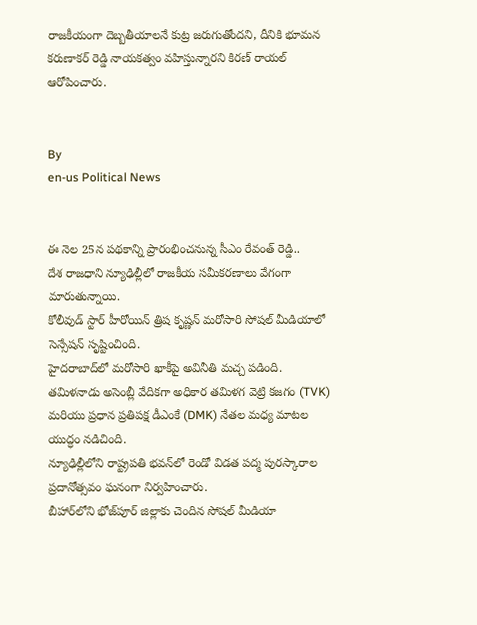రాజకీయంగా దెబ్బతీయాలనే కుట్ర జరుగుతోందని, దీనికి భూమన కరుణాకర్ రెడ్డి నాయకత్వం వహిస్తున్నారని కిరణ్ రాయల్ ఆరోపించారు.


By
en-us Political News


ఈ నెల 25న పథకాన్ని ప్రారంభించనున్న సీఎం రేవంత్ రెడ్డి..
దేశ రాజధాని న్యూఢిల్లీలో రాజకీయ సమీకరణాలు వేగంగా మారుతున్నాయి.
కోలీవుడ్ స్టార్ హీరోయిన్ త్రిష కృష్ణన్ మరోసారి సోషల్ మీడియాలో సెన్సేషన్ సృష్టించింది.
హైదరాబాద్‌లో మరోసారి ఖాకీపై అవినీతి మచ్చ పడింది.
తమిళనాడు అసెంబ్లీ వేదికగా అధికార తమిళగ వెట్రి కజగం (TVK) మరియు ప్రధాన ప్రతిపక్ష డీఎంకే (DMK) నేతల మధ్య మాటల యుద్ధం నడిచింది.
న్యూఢిల్లీలోని రాష్ట్రపతి భవన్‌లో రెండో విడత పద్మ పురస్కారాల ప్రదానోత్సవం ఘనంగా నిర్వహించారు.
బీహార్‌లోని భోజ్‌పూర్ జిల్లాకు చెందిన సోషల్ మీడియా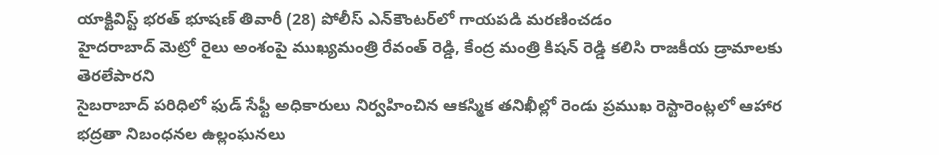యాక్టివిస్ట్ భరత్ భూషణ్ తివారీ (28) పోలీస్ ఎన్‌కౌంటర్‌లో గాయపడి మరణించడం
హైదరాబాద్ మెట్రో రైలు అంశంపై ముఖ్యమంత్రి రేవంత్ రెడ్డి, కేంద్ర మంత్రి కిషన్ రెడ్డి కలిసి రాజకీయ డ్రామాలకు తెరలేపారని
సైబరాబాద్ పరిధిలో ఫుడ్ సేఫ్టీ అధికారులు నిర్వహించిన ఆకస్మిక తనిఖీల్లో రెండు ప్రముఖ రెస్టారెంట్లలో ఆహార భద్రతా నిబంధనల ఉల్లంఘనలు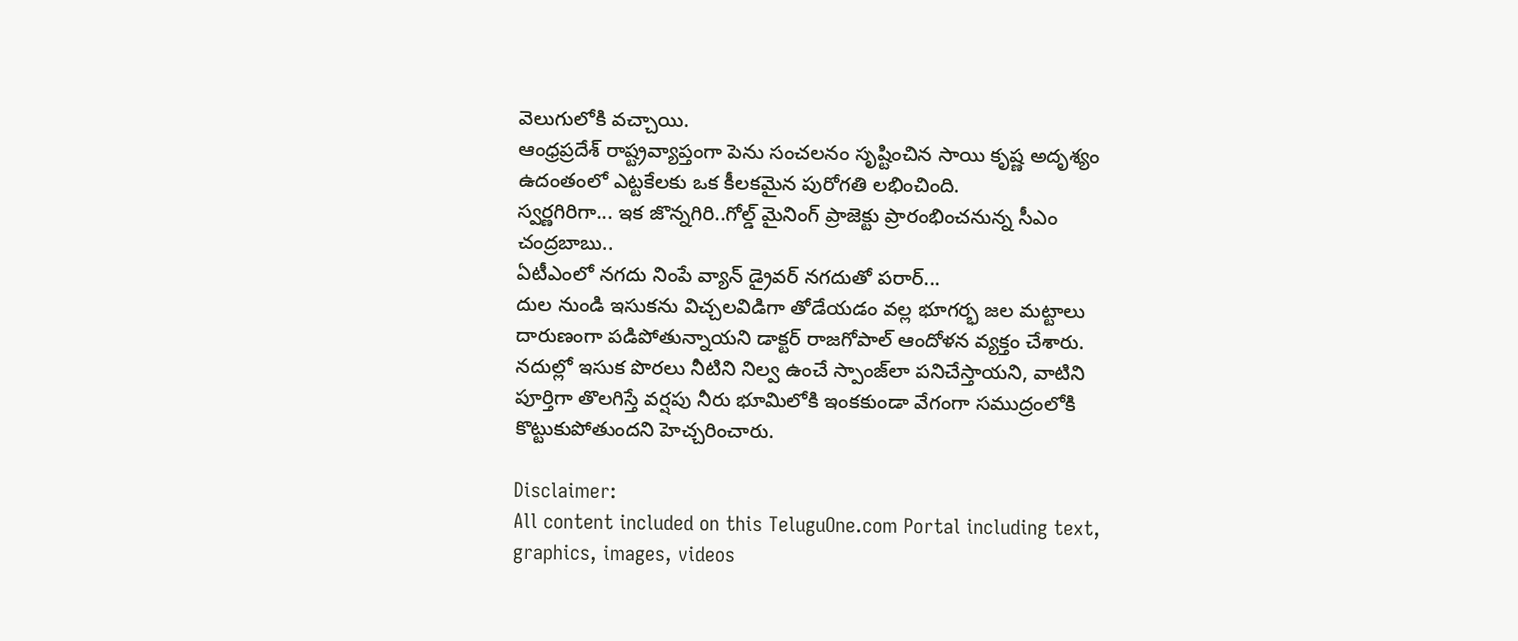వెలుగులోకి వచ్చాయి.
ఆంధ్రప్రదేశ్ రాష్ట్రవ్యాప్తంగా పెను సంచలనం సృష్టించిన సాయి కృష్ణ అదృశ్యం ఉదంతంలో ఎట్టకేలకు ఒక కీలకమైన పురోగతి లభించింది.
స్వర్ణగిరిగా... ఇక జొన్నగిరి..గోల్డ్ మైనింగ్ ప్రాజెక్టు ప్రారంభించనున్న సీఎం చంద్రబాబు..
ఏటీఎంలో నగదు నింపే వ్యాన్ డ్రైవర్ నగదుతో పరార్...
దుల నుండి ఇసుకను విచ్చలవిడిగా తోడేయడం వల్ల భూగర్భ జల మట్టాలు దారుణంగా పడిపోతున్నాయని డాక్టర్ రాజగోపాల్ ఆందోళన వ్యక్తం చేశారు. నదుల్లో ఇసుక పొరలు నీటిని నిల్వ ఉంచే స్పాంజ్‌లా పనిచేస్తాయని, వాటిని పూర్తిగా తొలగిస్తే వర్షపు నీరు భూమిలోకి ఇంకకుండా వేగంగా సముద్రంలోకి కొట్టుకుపోతుందని హెచ్చరించారు.

Disclaimer:
All content included on this TeluguOne.com Portal including text, graphics, images, videos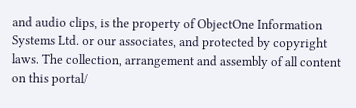and audio clips, is the property of ObjectOne Information Systems Ltd. or our associates, and protected by copyright laws. The collection, arrangement and assembly of all content on this portal/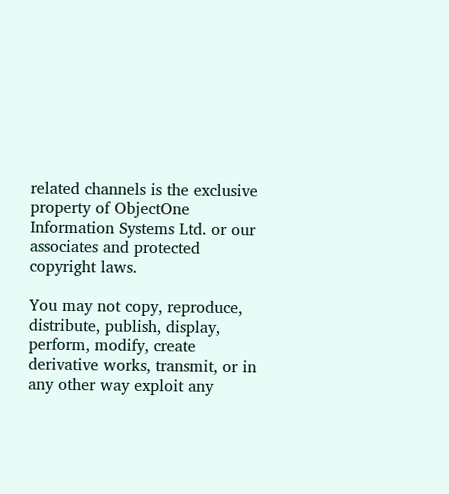related channels is the exclusive property of ObjectOne Information Systems Ltd. or our associates and protected copyright laws.

You may not copy, reproduce, distribute, publish, display, perform, modify, create derivative works, transmit, or in any other way exploit any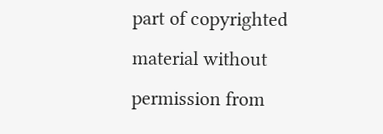part of copyrighted material without permission from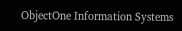ObjectOne Information Systems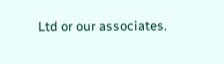Ltd or our associates.